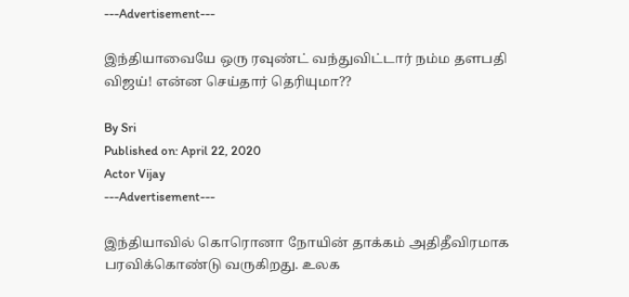---Advertisement---

இந்தியாவையே ஒரு ரவுண்ட் வந்துவிட்டார் நம்ம தளபதி விஜய்! என்ன செய்தார் தெரியுமா??

By Sri
Published on: April 22, 2020
Actor Vijay
---Advertisement---

இந்தியாவில் கொரொனா நோயின் தாக்கம் அதிதீவிரமாக பரவிக்கொண்டு வருகிறது. உலக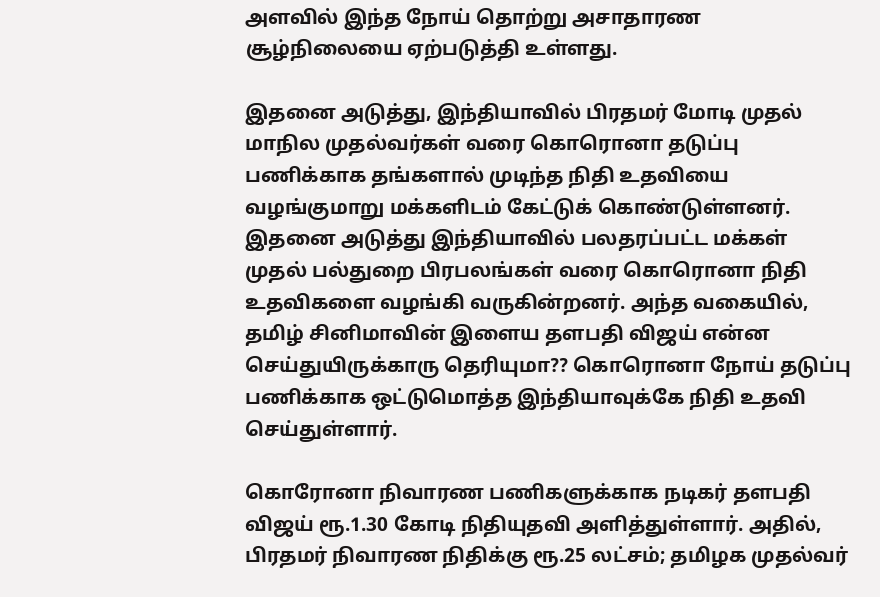அளவில் இந்த நோய் தொற்று அசாதாரண சூழ்நிலையை ஏற்படுத்தி உள்ளது.

இதனை அடுத்து, இந்தியாவில் பிரதமர் மோடி முதல் மாநில முதல்வர்கள் வரை கொரொனா தடுப்பு பணிக்காக தங்களால் முடிந்த நிதி உதவியை வழங்குமாறு மக்களிடம் கேட்டுக் கொண்டுள்ளனர். இதனை அடுத்து இந்தியாவில் பலதரப்பட்ட மக்கள் முதல் பல்துறை பிரபலங்கள் வரை கொரொனா நிதி உதவிகளை வழங்கி வருகின்றனர். அந்த வகையில், தமிழ் சினிமாவின் இளைய தளபதி விஜய் என்ன செய்துயிருக்காரு தெரியுமா?? கொரொனா நோய் தடுப்பு பணிக்காக ஒட்டுமொத்த இந்தியாவுக்கே நிதி உதவி செய்துள்ளார்.

கொரோனா நிவாரண பணிகளுக்காக நடிகர் தளபதி விஜய் ரூ.1.30 கோடி நிதியுதவி அளித்துள்ளார். அதில், பிரதமர் நிவாரண நிதிக்கு ரூ.25 லட்சம்; தமிழக முதல்வர்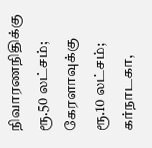நிவாரணநிதிக்கு ரூ.50 லட்சம்; கேரளாவுக்கு ரூ.10 லட்சம்; கர்நாடகா,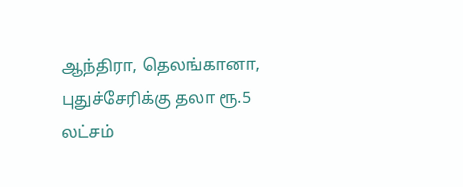ஆந்திரா, தெலங்கானா, புதுச்சேரிக்கு தலா ரூ.5 லட்சம்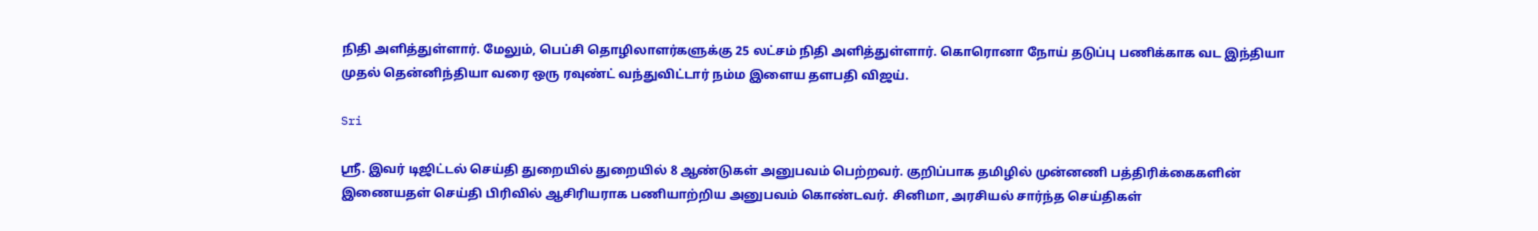நிதி அளித்துள்ளார். மேலும், பெப்சி தொழிலாளர்களுக்கு 25 லட்சம் நிதி அளித்துள்ளார். கொரொனா நோய் தடுப்பு பணிக்காக வட இந்தியா முதல் தென்னிந்தியா வரை ஒரு ரவுண்ட் வந்துவிட்டார் நம்ம இளைய தளபதி விஜய்.

Sri

ஸ்ரீ. இவர் டிஜிட்டல் செய்தி துறையில் துறையில் 8 ஆண்டுகள் அனுபவம் பெற்றவர். குறிப்பாக தமிழில் முன்னணி பத்திரிக்கைகளின் இணையதள் செய்தி பிரிவில் ஆசிரியராக பணியாற்றிய அனுபவம் கொண்டவர். சினிமா, அரசியல் சார்ந்த செய்திகள்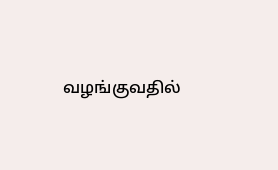வழங்குவதில்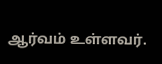ஆர்வம் உள்ளவர்.